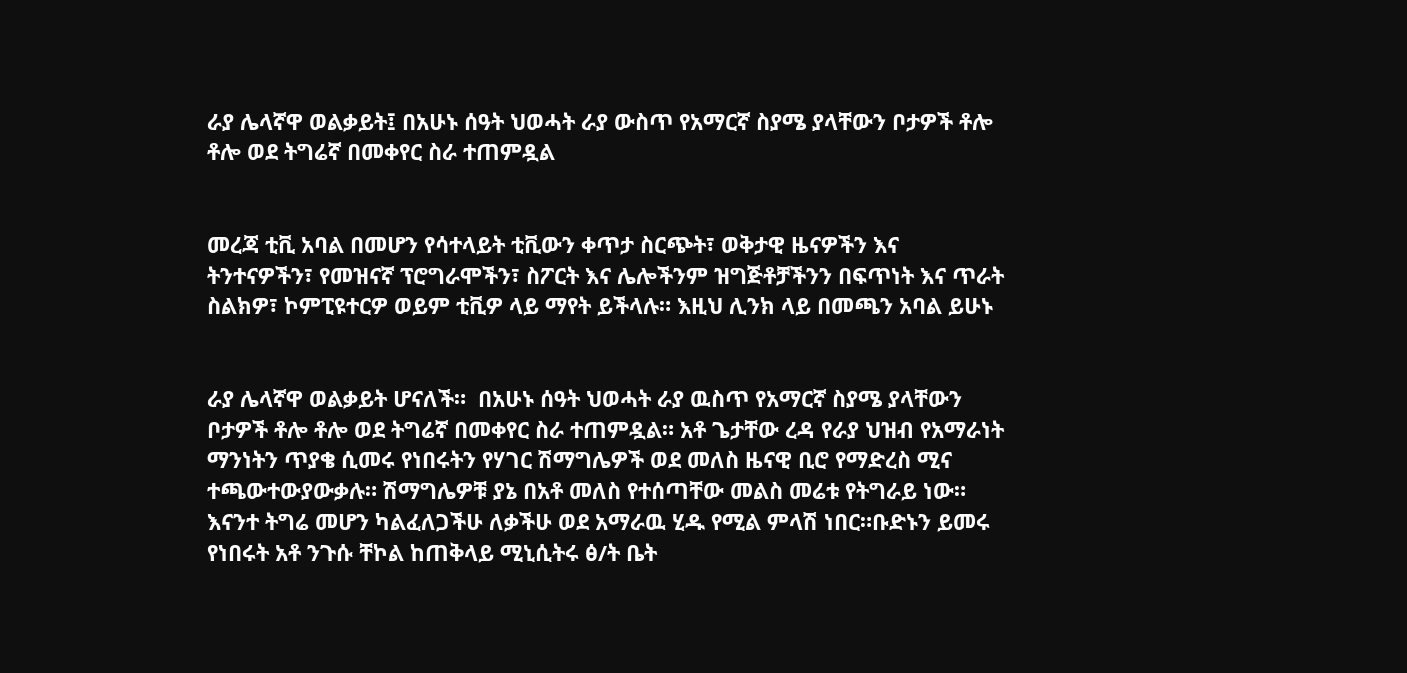ራያ ሌላኛዋ ወልቃይት፤ በአሁኑ ሰዓት ህወሓት ራያ ውስጥ የአማርኛ ስያሜ ያላቸውን ቦታዎች ቶሎ ቶሎ ወደ ትግሬኛ በመቀየር ስራ ተጠምዷል


መረጃ ቲቪ አባል በመሆን የሳተላይት ቲቪውን ቀጥታ ስርጭት፣ ወቅታዊ ዜናዎችን እና ትንተናዎችን፣ የመዝናኛ ፕሮግራሞችን፣ ስፖርት እና ሌሎችንም ዝግጅቶቻችንን በፍጥነት እና ጥራት ስልክዎ፣ ኮምፒዩተርዎ ወይም ቲቪዎ ላይ ማየት ይችላሉ። እዚህ ሊንክ ላይ በመጫን አባል ይሁኑ


ራያ ሌላኛዋ ወልቃይት ሆናለች።  በአሁኑ ሰዓት ህወሓት ራያ ዉስጥ የአማርኛ ስያሜ ያላቸውን ቦታዎች ቶሎ ቶሎ ወደ ትግሬኛ በመቀየር ስራ ተጠምዷል። አቶ ጌታቸው ረዳ የራያ ህዝብ የአማራነት ማንነትን ጥያቄ ሲመሩ የነበሩትን የሃገር ሽማግሌዎች ወደ መለስ ዜናዊ ቢሮ የማድረስ ሚና ተጫውተውያውቃሉ። ሽማግሌዎቹ ያኔ በአቶ መለስ የተሰጣቸው መልስ መሬቱ የትግራይ ነው። እናንተ ትግሬ መሆን ካልፈለጋችሁ ለቃችሁ ወደ አማራዉ ሂዱ የሚል ምላሽ ነበር።ቡድኑን ይመሩ የነበሩት አቶ ንጉሱ ቸኮል ከጠቅላይ ሚኒሲትሩ ፅ/ት ቤት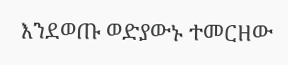እንደወጡ ወድያውኑ ተመርዘው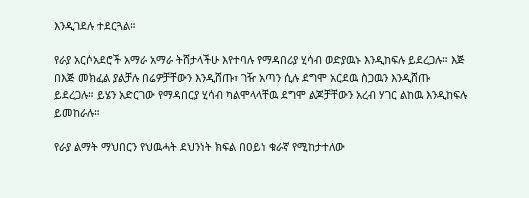እንዲገደሉ ተደርጓል።

የራያ አርሶአደሮች አማራ አማራ ትሸታላችሁ እየተባሉ የማዳበሪያ ሂሳብ ወድያዉኑ እንዲከፍሉ ይደረጋሉ። እጅ በእጅ መክፈል ያልቻሉ በሬዎቻቸውን እንዲሸጡ፣ ገዥ አጣን ሲሉ ደግሞ አርደዉ ስጋዉን እንዲሸጡ ይደረጋሉ። ይሄን አድርገው የማዳበርያ ሂሳብ ካልሞላላቸዉ ደግሞ ልጆቻቸውን አረብ ሃገር ልከዉ እንዲከፍሉ ይመከራሉ።

የራያ ልማት ማህበርን የህዉሓት ደህንነት ክፍል በዐይነ ቁራኛ የሚከታተለው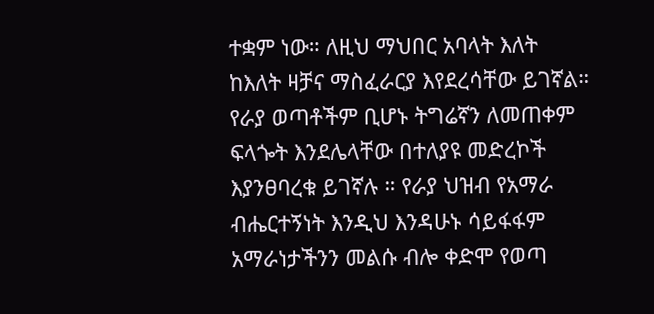ተቋም ነው። ለዚህ ማህበር አባላት እለት ከእለት ዛቻና ማስፈራርያ እየደረሳቸው ይገኛል። የራያ ወጣቶችም ቢሆኑ ትግሬኛን ለመጠቀም ፍላጐት እንደሌላቸው በተለያዩ መድረኮች እያንፀባረቁ ይገኛሉ ። የራያ ህዝብ የአማራ ብሔርተኝነት እንዲህ እንዳሁኑ ሳይፋፋም አማራነታችንን መልሱ ብሎ ቀድሞ የወጣ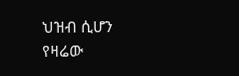ህዝብ ሲሆን የዛሬው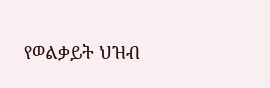የወልቃይት ህዝብ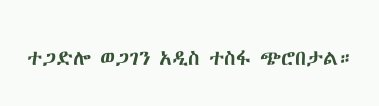ተጋድሎ ወጋገን አዲስ ተስፋ ጭሮበታል።